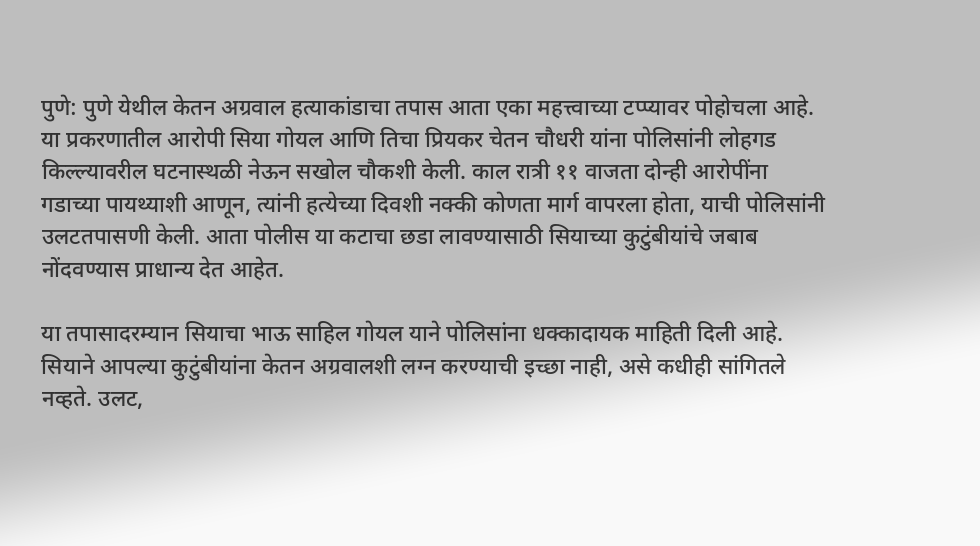पुणे: पुणे येथील केतन अग्रवाल हत्याकांडाचा तपास आता एका महत्त्वाच्या टप्प्यावर पोहोचला आहे. या प्रकरणातील आरोपी सिया गोयल आणि तिचा प्रियकर चेतन चौधरी यांना पोलिसांनी लोहगड किल्ल्यावरील घटनास्थळी नेऊन सखोल चौकशी केली. काल रात्री ११ वाजता दोन्ही आरोपींना गडाच्या पायथ्याशी आणून, त्यांनी हत्येच्या दिवशी नक्की कोणता मार्ग वापरला होता, याची पोलिसांनी उलटतपासणी केली. आता पोलीस या कटाचा छडा लावण्यासाठी सियाच्या कुटुंबीयांचे जबाब नोंदवण्यास प्राधान्य देत आहेत.

या तपासादरम्यान सियाचा भाऊ साहिल गोयल याने पोलिसांना धक्कादायक माहिती दिली आहे. सियाने आपल्या कुटुंबीयांना केतन अग्रवालशी लग्न करण्याची इच्छा नाही, असे कधीही सांगितले नव्हते. उलट,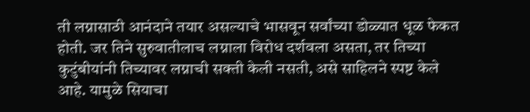ती लग्नासाठी आनंदाने तयार असल्याचे भासवून सर्वांच्या डोळ्यात धूळ फेकत होती. जर तिने सुरुवातीलाच लग्नाला विरोध दर्शवला असता, तर तिच्या कुटुंबीयांनी तिच्यावर लग्नाची सक्ती केली नसती, असे साहिलने स्पष्ट केले आहे. यामुळे सियाचा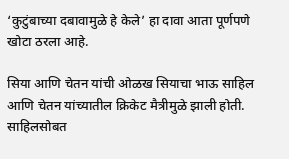‘कुटुंबाच्या दबावामुळे हे केले’ हा दावा आता पूर्णपणे खोटा ठरला आहे.

सिया आणि चेतन यांची ओळख सियाचा भाऊ साहिल आणि चेतन यांच्यातील क्रिकेट मैत्रीमुळे झाली होती. साहिलसोबत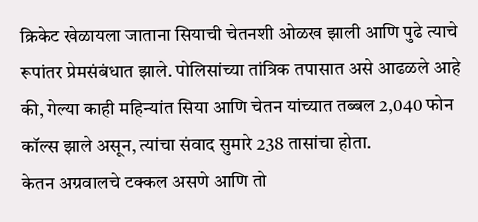क्रिकेट खेळायला जाताना सियाची चेतनशी ओळख झाली आणि पुढे त्याचे रूपांतर प्रेमसंबंधात झाले. पोलिसांच्या तांत्रिक तपासात असे आढळले आहे की, गेल्या काही महिन्यांत सिया आणि चेतन यांच्यात तब्बल 2,040 फोन कॉल्स झाले असून, त्यांचा संवाद सुमारे 238 तासांचा होता.
केतन अग्रवालचे टक्कल असणे आणि तो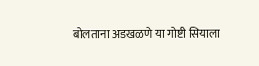बोलताना अडखळणे या गोष्टी सियाला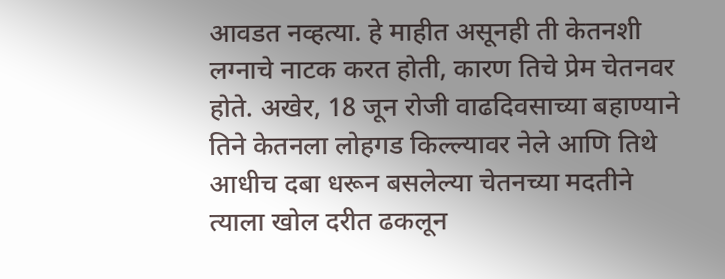आवडत नव्हत्या. हे माहीत असूनही ती केतनशी लग्नाचे नाटक करत होती, कारण तिचे प्रेम चेतनवर होते. अखेर, 18 जून रोजी वाढदिवसाच्या बहाण्याने तिने केतनला लोहगड किल्ल्यावर नेले आणि तिथे आधीच दबा धरून बसलेल्या चेतनच्या मदतीने त्याला खोल दरीत ढकलून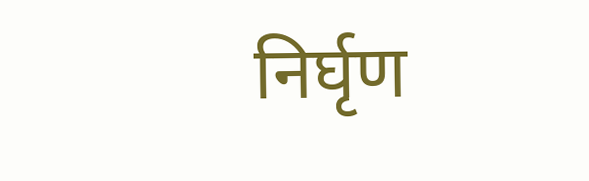निर्घृण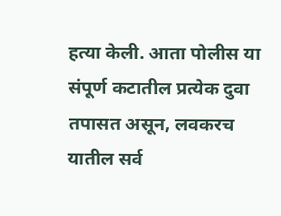हत्या केली. आता पोलीस या संपूर्ण कटातील प्रत्येक दुवा तपासत असून, लवकरच यातील सर्व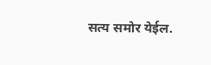सत्य समोर येईल.